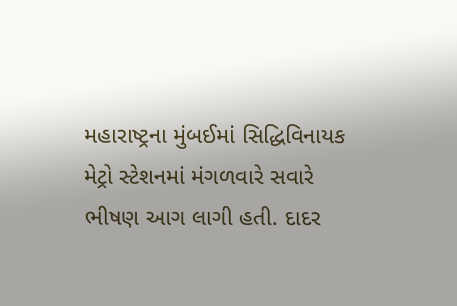મહારાષ્ટ્રના મુંબઈમાં સિદ્ધિવિનાયક મેટ્રો સ્ટેશનમાં મંગળવારે સવારે ભીષણ આગ લાગી હતી. દાદર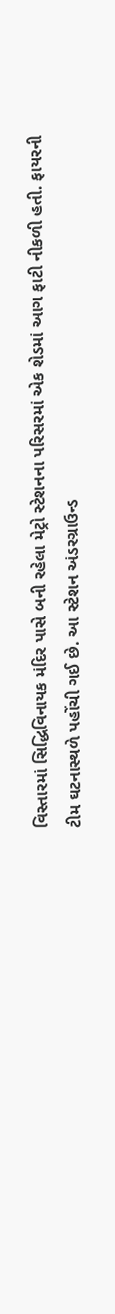વિસ્તારમાં સિદ્ધિવિનાયક મંદિર પાસે બની રહેલા મેટ્રો સ્ટેશનના પરિસરમાં એક શેડમાં આગ ફાટી નીકળી હતી. ફાયરની ટીમ ઘટનાસ્થળે પહોંચી ગઈ છે. આ સ્ટેશન અંડરગ્રાઉન્ડ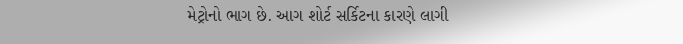મેટ્રોનો ભાગ છે. આગ શોર્ટ સર્કિટના કારણે લાગી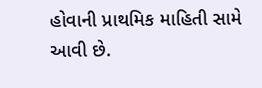હોવાની પ્રાથમિક માહિતી સામે આવી છે.